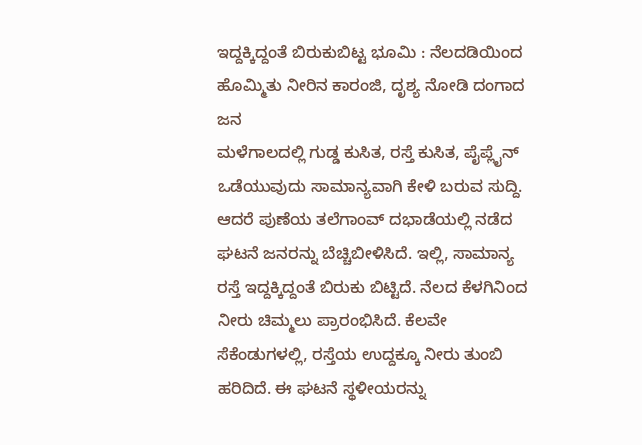ಇದ್ದಕ್ಕಿದ್ದಂತೆ ಬಿರುಕುಬಿಟ್ಟ ಭೂಮಿ : ನೆಲದಡಿಯಿಂದ ಹೊಮ್ಮಿತು ನೀರಿನ ಕಾರಂಜಿ, ದೃಶ್ಯ ನೋಡಿ ದಂಗಾದ ಜನ
ಮಳೆಗಾಲದಲ್ಲಿ ಗುಡ್ಡ ಕುಸಿತ, ರಸ್ತೆ ಕುಸಿತ, ಪೈಪ್ಲೈನ್ ಒಡೆಯುವುದು ಸಾಮಾನ್ಯವಾಗಿ ಕೇಳಿ ಬರುವ ಸುದ್ದಿ. ಆದರೆ ಪುಣೆಯ ತಲೆಗಾಂವ್ ದಭಾಡೆಯಲ್ಲಿ ನಡೆದ ಘಟನೆ ಜನರನ್ನು ಬೆಚ್ಚಿಬೀಳಿಸಿದೆ. ಇಲ್ಲಿ, ಸಾಮಾನ್ಯ ರಸ್ತೆ ಇದ್ದಕ್ಕಿದ್ದಂತೆ ಬಿರುಕು ಬಿಟ್ಟಿದೆ. ನೆಲದ ಕೆಳಗಿನಿಂದ ನೀರು ಚಿಮ್ಮಲು ಪ್ರಾರಂಭಿಸಿದೆ. ಕೆಲವೇ ಸೆಕೆಂಡುಗಳಲ್ಲಿ, ರಸ್ತೆಯ ಉದ್ದಕ್ಕೂ ನೀರು ತುಂಬಿ ಹರಿದಿದೆ. ಈ ಘಟನೆ ಸ್ಥಳೀಯರನ್ನು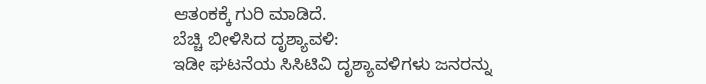ಆತಂಕಕ್ಕೆ ಗುರಿ ಮಾಡಿದೆ.
ಬೆಚ್ಚಿ ಬೀಳಿಸಿದ ದೃಶ್ಯಾವಳಿ:
ಇಡೀ ಘಟನೆಯ ಸಿಸಿಟಿವಿ ದೃಶ್ಯಾವಳಿಗಳು ಜನರನ್ನು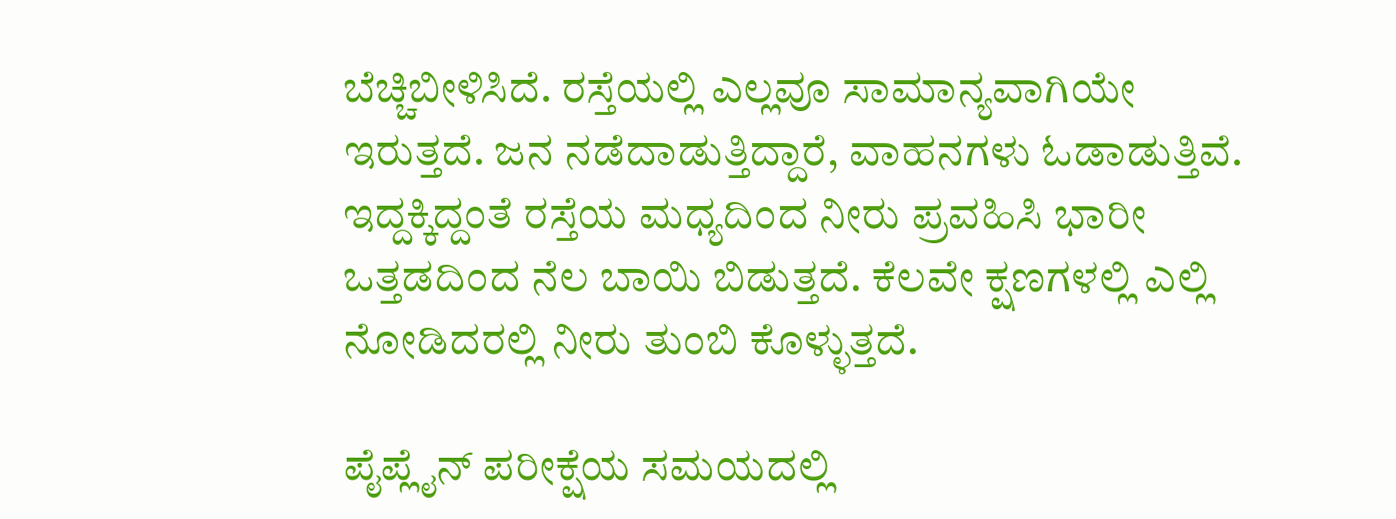ಬೆಚ್ಚಿಬೀಳಿಸಿದೆ. ರಸ್ತೆಯಲ್ಲಿ ಎಲ್ಲವೂ ಸಾಮಾನ್ಯವಾಗಿಯೇ ಇರುತ್ತದೆ. ಜನ ನಡೆದಾಡುತ್ತಿದ್ದಾರೆ, ವಾಹನಗಳು ಓಡಾಡುತ್ತಿವೆ. ಇದ್ದಕ್ಕಿದ್ದಂತೆ ರಸ್ತೆಯ ಮಧ್ಯದಿಂದ ನೀರು ಪ್ರವಹಿಸಿ ಭಾರೀ ಒತ್ತಡದಿಂದ ನೆಲ ಬಾಯಿ ಬಿಡುತ್ತದೆ. ಕೆಲವೇ ಕ್ಷಣಗಳಲ್ಲಿ ಎಲ್ಲಿ ನೋಡಿದರಲ್ಲಿ ನೀರು ತುಂಬಿ ಕೊಳ್ಳುತ್ತದೆ.

ಪೈಪ್ಲೈನ್ ಪರೀಕ್ಷೆಯ ಸಮಯದಲ್ಲಿ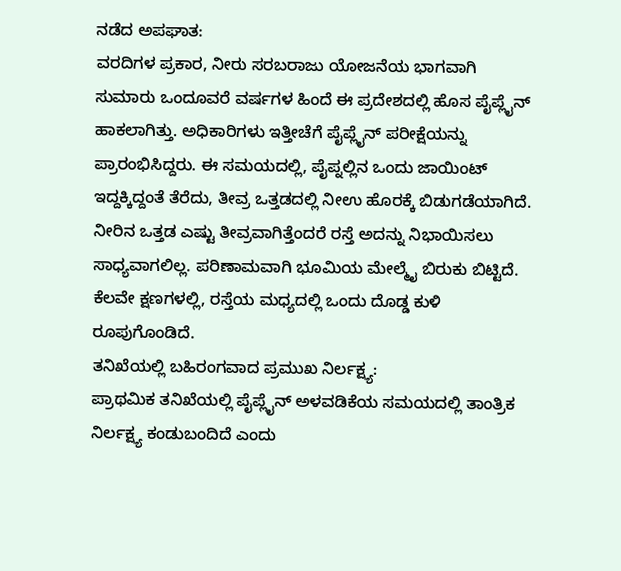ನಡೆದ ಅಪಘಾತ:
ವರದಿಗಳ ಪ್ರಕಾರ, ನೀರು ಸರಬರಾಜು ಯೋಜನೆಯ ಭಾಗವಾಗಿ ಸುಮಾರು ಒಂದೂವರೆ ವರ್ಷಗಳ ಹಿಂದೆ ಈ ಪ್ರದೇಶದಲ್ಲಿ ಹೊಸ ಪೈಪ್ಲೈನ್ ಹಾಕಲಾಗಿತ್ತು. ಅಧಿಕಾರಿಗಳು ಇತ್ತೀಚೆಗೆ ಪೈಪ್ಲೈನ್ ಪರೀಕ್ಷೆಯನ್ನು ಪ್ರಾರಂಭಿಸಿದ್ದರು. ಈ ಸಮಯದಲ್ಲಿ, ಪೈಪ್ನಲ್ಲಿನ ಒಂದು ಜಾಯಿಂಟ್ ಇದ್ದಕ್ಕಿದ್ದಂತೆ ತೆರೆದು, ತೀವ್ರ ಒತ್ತಡದಲ್ಲಿ ನೀಉ ಹೊರಕ್ಕೆ ಬಿಡುಗಡೆಯಾಗಿದೆ. ನೀರಿನ ಒತ್ತಡ ಎಷ್ಟು ತೀವ್ರವಾಗಿತ್ತೆಂದರೆ ರಸ್ತೆ ಅದನ್ನು ನಿಭಾಯಿಸಲು ಸಾಧ್ಯವಾಗಲಿಲ್ಲ. ಪರಿಣಾಮವಾಗಿ ಭೂಮಿಯ ಮೇಲ್ಮೈ ಬಿರುಕು ಬಿಟ್ಟಿದೆ. ಕೆಲವೇ ಕ್ಷಣಗಳಲ್ಲಿ, ರಸ್ತೆಯ ಮಧ್ಯದಲ್ಲಿ ಒಂದು ದೊಡ್ಡ ಕುಳಿ ರೂಪುಗೊಂಡಿದೆ.
ತನಿಖೆಯಲ್ಲಿ ಬಹಿರಂಗವಾದ ಪ್ರಮುಖ ನಿರ್ಲಕ್ಷ್ಯ:
ಪ್ರಾಥಮಿಕ ತನಿಖೆಯಲ್ಲಿ ಪೈಪ್ಲೈನ್ ಅಳವಡಿಕೆಯ ಸಮಯದಲ್ಲಿ ತಾಂತ್ರಿಕ ನಿರ್ಲಕ್ಷ್ಯ ಕಂಡುಬಂದಿದೆ ಎಂದು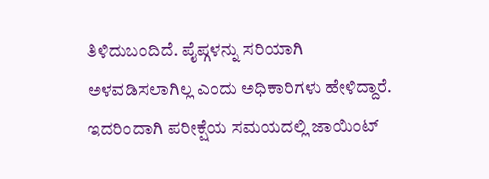ತಿಳಿದುಬಂದಿದೆ. ಪೈಪ್ಗಳನ್ನು ಸರಿಯಾಗಿ ಅಳವಡಿಸಲಾಗಿಲ್ಲ ಎಂದು ಅಧಿಕಾರಿಗಳು ಹೇಳಿದ್ದಾರೆ. ಇದರಿಂದಾಗಿ ಪರೀಕ್ಷೆಯ ಸಮಯದಲ್ಲಿ ಜಾಯಿಂಟ್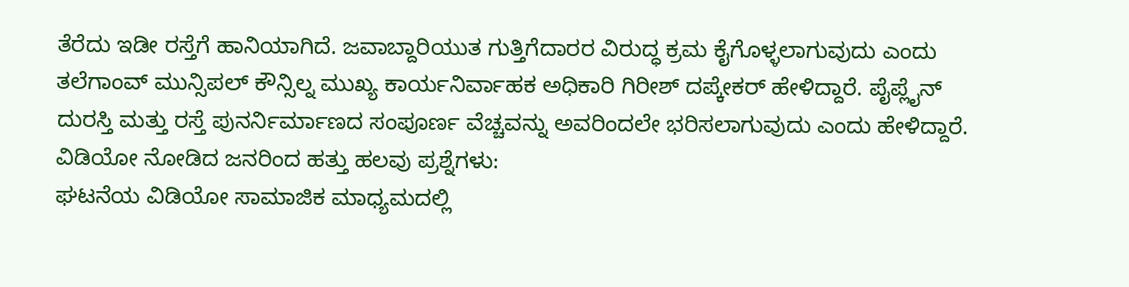ತೆರೆದು ಇಡೀ ರಸ್ತೆಗೆ ಹಾನಿಯಾಗಿದೆ. ಜವಾಬ್ದಾರಿಯುತ ಗುತ್ತಿಗೆದಾರರ ವಿರುದ್ಧ ಕ್ರಮ ಕೈಗೊಳ್ಳಲಾಗುವುದು ಎಂದು ತಲೆಗಾಂವ್ ಮುನ್ಸಿಪಲ್ ಕೌನ್ಸಿಲ್ನ ಮುಖ್ಯ ಕಾರ್ಯನಿರ್ವಾಹಕ ಅಧಿಕಾರಿ ಗಿರೀಶ್ ದಪ್ಕೇಕರ್ ಹೇಳಿದ್ದಾರೆ. ಪೈಪ್ಲೈನ್ ದುರಸ್ತಿ ಮತ್ತು ರಸ್ತೆ ಪುನರ್ನಿರ್ಮಾಣದ ಸಂಪೂರ್ಣ ವೆಚ್ಚವನ್ನು ಅವರಿಂದಲೇ ಭರಿಸಲಾಗುವುದು ಎಂದು ಹೇಳಿದ್ದಾರೆ.
ವಿಡಿಯೋ ನೋಡಿದ ಜನರಿಂದ ಹತ್ತು ಹಲವು ಪ್ರಶ್ನೆಗಳು:
ಘಟನೆಯ ವಿಡಿಯೋ ಸಾಮಾಜಿಕ ಮಾಧ್ಯಮದಲ್ಲಿ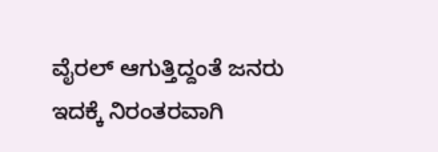ವೈರಲ್ ಆಗುತ್ತಿದ್ದಂತೆ ಜನರು ಇದಕ್ಕೆ ನಿರಂತರವಾಗಿ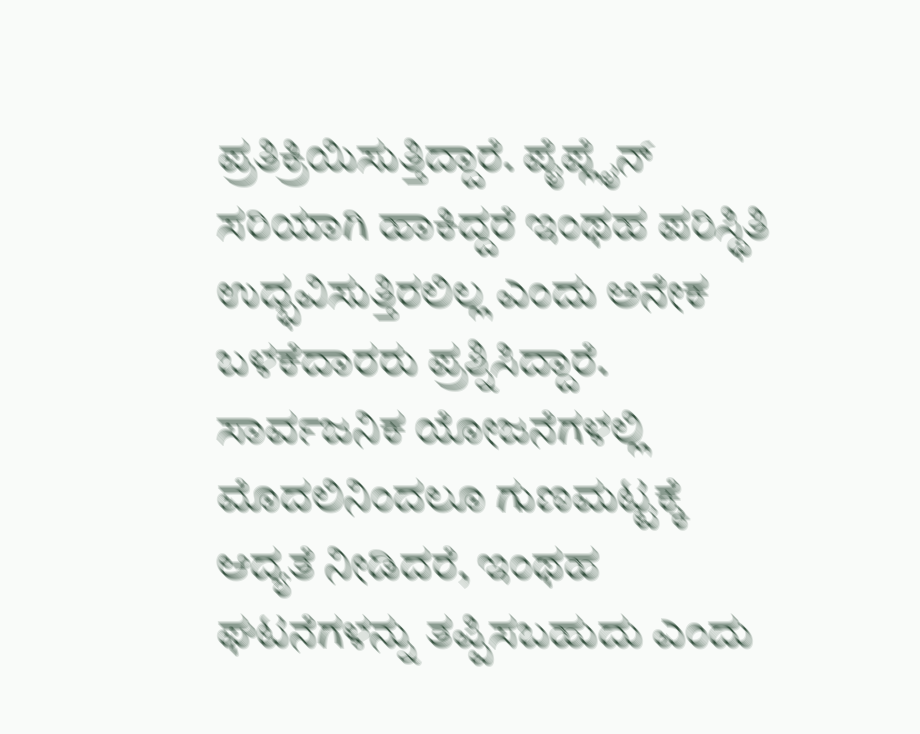ಪ್ರತಿಕ್ರಿಯಿಸುತ್ತಿದ್ದಾರೆ. ಪೈಪ್ಲೈನ್ ಸರಿಯಾಗಿ ಹಾಕಿದ್ದರೆ ಇಂಥಹ ಪರಿಸ್ಥಿತಿ ಉದ್ಭವಿಸುತ್ತಿರಲಿಲ್ಲ ಎಂದು ಅನೇಕ ಬಳಕೆದಾರರು ಪ್ರಶ್ನಿಸಿದ್ದಾರೆ. ಸಾರ್ವಜನಿಕ ಯೋಜನೆಗಳಲ್ಲಿ ಮೊದಲಿನಿಂದಲೂ ಗುಣಮಟ್ಟಕ್ಕೆ ಆದ್ಯತೆ ನೀಡಿದರೆ, ಇಂಥಹ ಘಟನೆಗಳನ್ನು ತಪ್ಪಿಸಬಹುದು ಎಂದು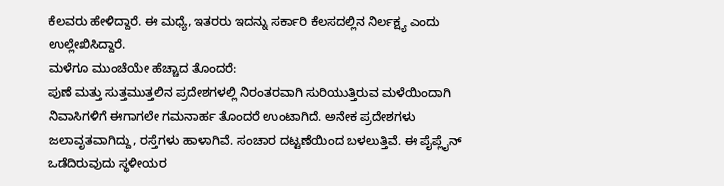ಕೆಲವರು ಹೇಳಿದ್ದಾರೆ. ಈ ಮಧ್ಯೆ, ಇತರರು ಇದನ್ನು ಸರ್ಕಾರಿ ಕೆಲಸದಲ್ಲಿನ ನಿರ್ಲಕ್ಷ್ಯ ಎಂದು ಉಲ್ಲೇಖಿಸಿದ್ದಾರೆ.
ಮಳೆಗೂ ಮುಂಚೆಯೇ ಹೆಚ್ಚಾದ ತೊಂದರೆ:
ಪುಣೆ ಮತ್ತು ಸುತ್ತಮುತ್ತಲಿನ ಪ್ರದೇಶಗಳಲ್ಲಿ ನಿರಂತರವಾಗಿ ಸುರಿಯುತ್ತಿರುವ ಮಳೆಯಿಂದಾಗಿ ನಿವಾಸಿಗಳಿಗೆ ಈಗಾಗಲೇ ಗಮನಾರ್ಹ ತೊಂದರೆ ಉಂಟಾಗಿದೆ. ಅನೇಕ ಪ್ರದೇಶಗಳು ಜಲಾವೃತವಾಗಿದ್ದು, ರಸ್ತೆಗಳು ಹಾಳಾಗಿವೆ. ಸಂಚಾರ ದಟ್ಟಣೆಯಿಂದ ಬಳಲುತ್ತಿವೆ. ಈ ಪೈಪ್ಲೈನ್ ಒಡೆದಿರುವುದು ಸ್ಥಳೀಯರ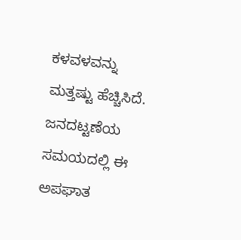ಕಳವಳವನ್ನು ಮತ್ತಷ್ಟು ಹೆಚ್ಚಿಸಿದೆ. ಜನದಟ್ಟಣೆಯ ಸಮಯದಲ್ಲಿ ಈ ಅಪಘಾತ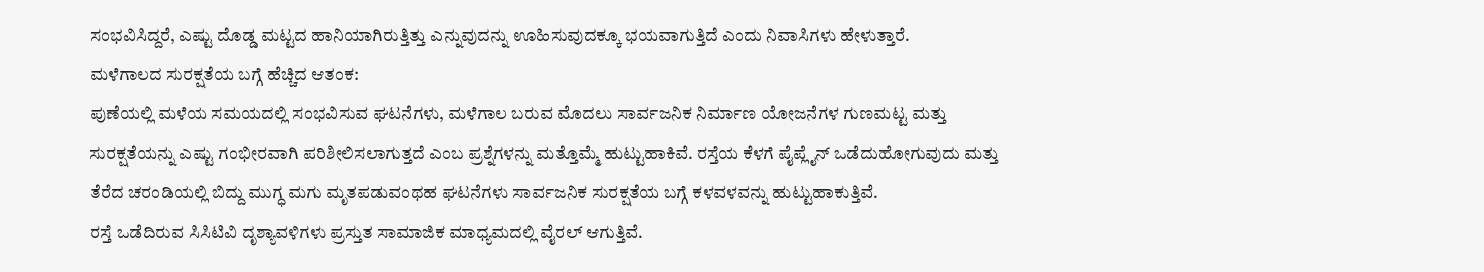ಸಂಭವಿಸಿದ್ದರೆ, ಎಷ್ಟು ದೊಡ್ಡ ಮಟ್ಟದ ಹಾನಿಯಾಗಿರುತ್ತಿತ್ತು ಎನ್ನುವುದನ್ನು ಊಹಿಸುವುದಕ್ಕೂ ಭಯವಾಗುತ್ತಿದೆ ಎಂದು ನಿವಾಸಿಗಳು ಹೇಳುತ್ತಾರೆ.
ಮಳೆಗಾಲದ ಸುರಕ್ಷತೆಯ ಬಗ್ಗೆ ಹೆಚ್ಚಿದ ಆತಂಕ:
ಪುಣೆಯಲ್ಲಿ ಮಳೆಯ ಸಮಯದಲ್ಲಿ ಸಂಭವಿಸುವ ಘಟನೆಗಳು, ಮಳೆಗಾಲ ಬರುವ ಮೊದಲು ಸಾರ್ವಜನಿಕ ನಿರ್ಮಾಣ ಯೋಜನೆಗಳ ಗುಣಮಟ್ಟ ಮತ್ತು ಸುರಕ್ಷತೆಯನ್ನು ಎಷ್ಟು ಗಂಭೀರವಾಗಿ ಪರಿಶೀಲಿಸಲಾಗುತ್ತದೆ ಎಂಬ ಪ್ರಶ್ನೆಗಳನ್ನು ಮತ್ತೊಮ್ಮೆ ಹುಟ್ಟುಹಾಕಿವೆ. ರಸ್ತೆಯ ಕೆಳಗೆ ಪೈಪ್ಲೈನ್ ಒಡೆದುಹೋಗುವುದು ಮತ್ತು ತೆರೆದ ಚರಂಡಿಯಲ್ಲಿ ಬಿದ್ದು ಮುಗ್ಧ ಮಗು ಮೃತಪಡುವಂಥಹ ಘಟನೆಗಳು ಸಾರ್ವಜನಿಕ ಸುರಕ್ಷತೆಯ ಬಗ್ಗೆ ಕಳವಳವನ್ನು ಹುಟ್ಟುಹಾಕುತ್ತಿವೆ.
ರಸ್ತೆ ಒಡೆದಿರುವ ಸಿಸಿಟಿವಿ ದೃಶ್ಯಾವಳಿಗಳು ಪ್ರಸ್ತುತ ಸಾಮಾಜಿಕ ಮಾಧ್ಯಮದಲ್ಲಿ ವೈರಲ್ ಆಗುತ್ತಿವೆ.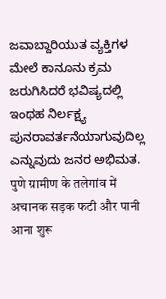ಜವಾಬ್ದಾರಿಯುತ ವ್ಯಕ್ತಿಗಳ ಮೇಲೆ ಕಾನೂನು ಕ್ರಮ ಜರುಗಿಸಿದರೆ ಭವಿಷ್ಯದಲ್ಲಿ ಇಂಥಹ ನಿರ್ಲಕ್ಷ್ಯ ಪುನರಾವರ್ತನೆಯಾಗುವುದಿಲ್ಲ ಎನ್ನುವುದು ಜನರ ಅಭಿಮತ.
पुणे ग्रामीण के तलेगांव में अचानक सड़क फटी और पानी आना शुरू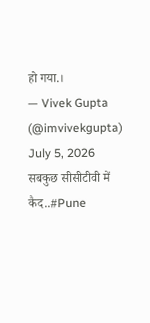हो गया.।
— Vivek Gupta (@imvivekgupta) July 5, 2026
सबकुछ सीसीटीवी में कैद..#Pune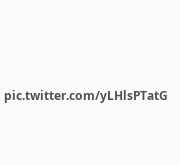pic.twitter.com/yLHlsPTatG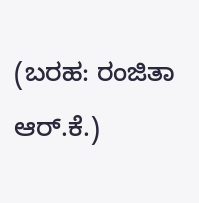(ಬರಹ: ರಂಜಿತಾ ಆರ್.ಕೆ.)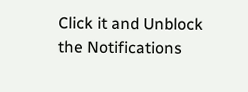Click it and Unblock the Notifications